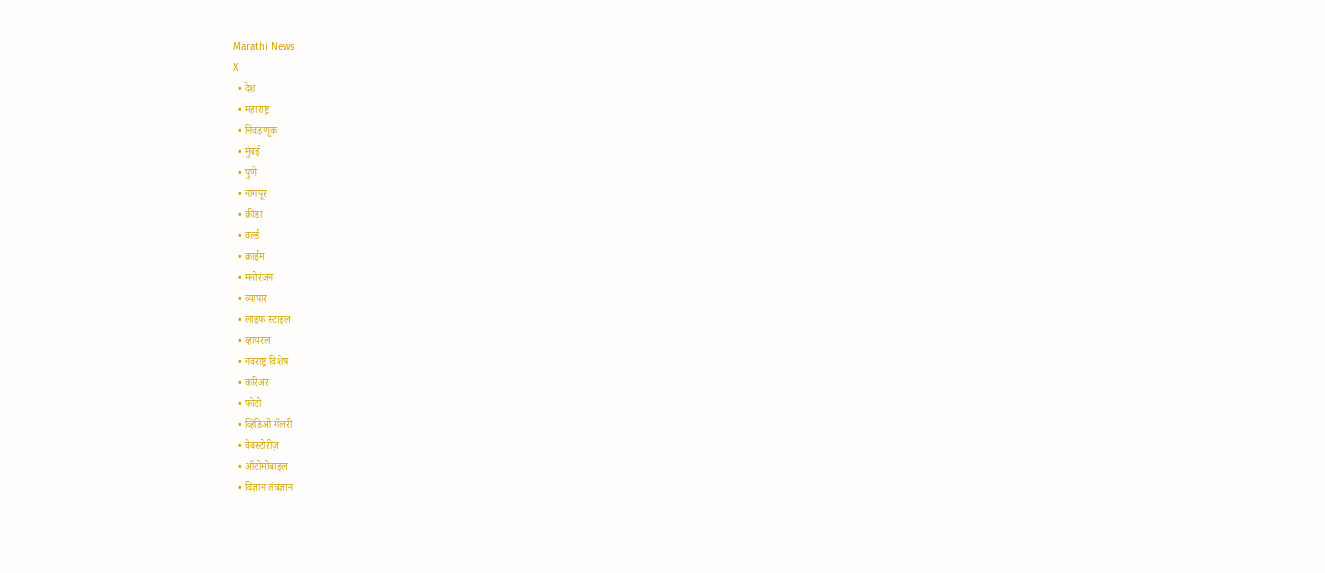Marathi News
X
  • देश
  • महाराष्ट्र
  • निवडणूक
  • मुंबई
  • पुणे
  • नागपूर
  • क्रीडा
  • वर्ल्ड
  • क्राईम
  • मनोरंजन
  • व्यापार
  • लाइफ स्टाइल
  • व्हायरल
  • नवराष्ट्र विशेष
  • करिअर
  • फोटो
  • व्हिडिओ गॅलरी
  • वेबस्टोरीज़
  • ऑटोमोबाइल
  • विज्ञान तंत्रज्ञान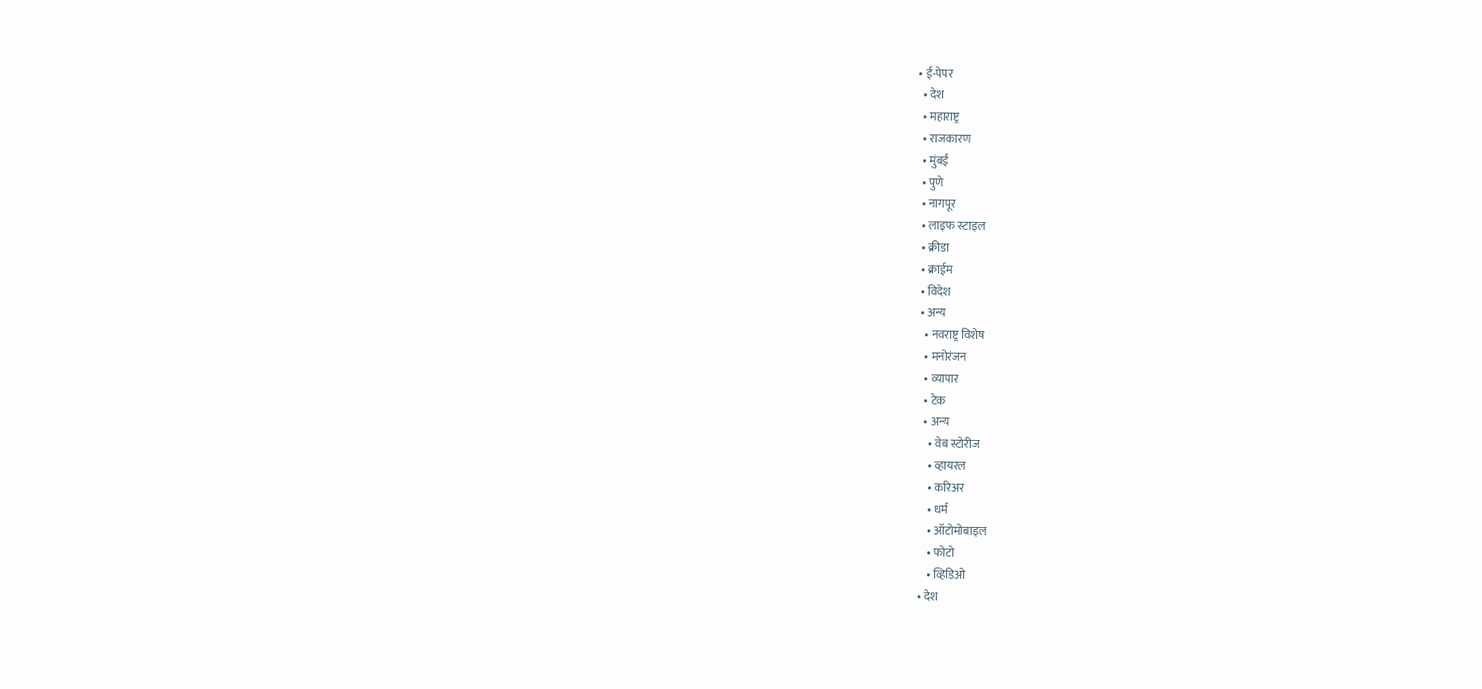• ई-पेपर
  • देश
  • महाराष्ट्र
  • राजकारण
  • मुंबई
  • पुणे
  • नागपूर
  • लाइफ स्टाइल
  • क्रीडा
  • क्राईम
  • विदेश
  • अन्य
    • नवराष्ट्र विशेष
    • मनोरंजन
    • व्यापार
    • टेक
    • अन्य
      • वेब स्टोरीज
      • व्हायरल
      • करिअर
      • धर्म
      • ऑटोमोबाइल
      • फोटो
      • व्हिडिओ
  • देश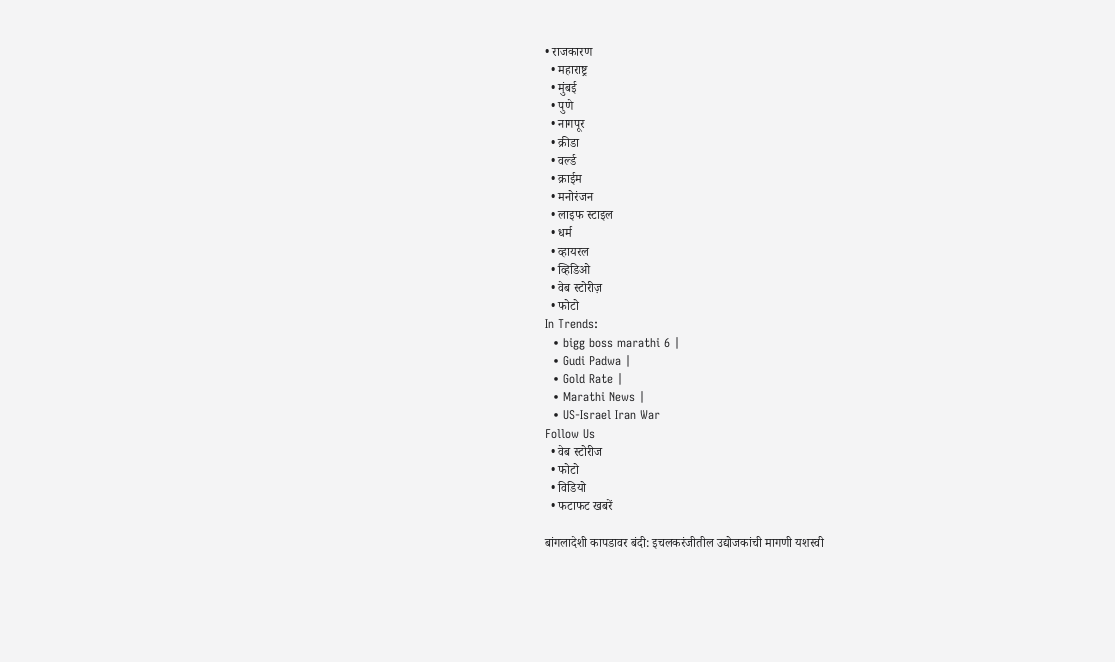• राजकारण
  • महाराष्ट्र
  • मुंबई
  • पुणे
  • नागपूर
  • क्रीडा
  • वर्ल्ड
  • क्राईम
  • मनोरंजन
  • लाइफ स्टाइल
  • धर्म
  • व्हायरल
  • व्हिडिओ
  • वेब स्टोरीज़
  • फोटो
In Trends:
  • bigg boss marathi 6 |
  • Gudi Padwa |
  • Gold Rate |
  • Marathi News |
  • US-Israel Iran War
Follow Us
  • वेब स्टोरीज
  • फोटो
  • विडियो
  • फटाफट खबरें

बांगलादेशी कापडावर बंदी: इचलकरंजीतील उद्योजकांची मागणी यशस्वी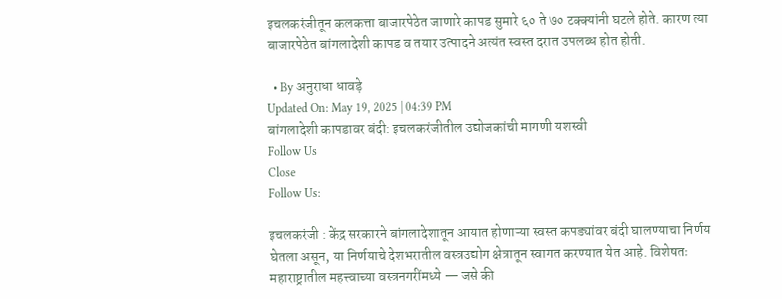इचलकरंजीतून कलकत्ता बाजारपेठेत जाणारे कापड सुमारे ६० ते ७० टक्क्यांनी घटले होते. कारण त्या बाजारपेठेत बांगलादेशी कापड व तयार उत्पादने अत्यंत स्वस्त दरात उपलब्ध होत होती.

  • By अनुराधा धावड़े
Updated On: May 19, 2025 | 04:39 PM
बांगलादेशी कापडावर बंदी: इचलकरंजीतील उद्योजकांची मागणी यशस्वी
Follow Us
Close
Follow Us:

इचलकरंजी : केंद्र सरकारने बांगलादेशातून आयात होणाऱ्या स्वस्त कपड्यांवर बंदी घालण्याचा निर्णय घेतला असून, या निर्णयाचे देशभरातील वस्त्रउद्योग क्षेत्रातून स्वागत करण्यात येत आहे. विशेषतः महाराष्ट्रातील महत्त्वाच्या वस्त्रनगरींमध्ये — जसे की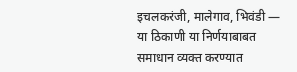इचलकरंजी, मालेगाव, भिवंडी — या ठिकाणी या निर्णयाबाबत समाधान व्यक्त करण्यात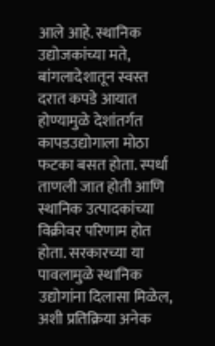आले आहे. स्थानिक उद्योजकांच्या मते, बांगलादेशातून स्वस्त दरात कपडे आयात होण्यामुळे देशांतर्गत कापडउद्योगाला मोठा फटका बसत होता. स्पर्धा ताणली जात होती आणि स्थानिक उत्पादकांच्या विक्रीवर परिणाम होत होता. सरकारच्या या पावलामुळे स्थानिक उद्योगांना दिलासा मिळेल, अशी प्रतिक्रिया अनेक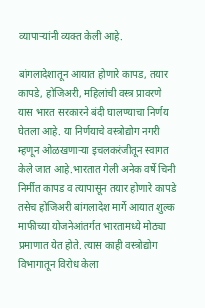व्यापाऱ्यांनी व्यक्त केली आहे.

बांगलादेशातून आयात होणारे कापड, तयार कापडे, होजिअरी, महिलांची वस्त्र प्रावरणे यास भारत सरकारने बंदी घालण्याचा निर्णय घेतला आहे. या निर्णयाचे वस्त्रोद्योग नगरी म्हणून ओळखणाऱ्या इचलकरंजीतून स्वागत केले जात आहे.भारतात गेली अनेक वर्षे चिनी निर्मीत कापड व त्यापासून तयार होणारे कापडे तसेच होजिअरी बांगलादेश मार्गे आयात शुल्क माफीच्या योजनेआंतर्गत भारतामध्ये मोठ्या प्रमाणात येत होते. त्यास काही वस्त्रोद्योग विभागातून विरोध केला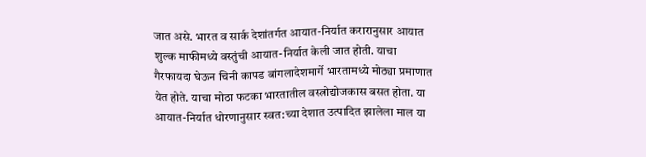जात असे. भारत व सार्क देशांतर्गत आयात-निर्यात करारानुसार आयात शुल्क माफीमध्ये वस्तुंची आयात-निर्यात केली जात होती. याचा गैरफायदा घेऊन चिनी कापड बांगलादेशमार्गे भारतामध्ये मोठ्या प्रमाणात येत होते. याचा मोठा फटका भारतातील वस्त्रोद्योजकास बसत होता. या आयात-निर्यात धोरणानुसार स्वत:च्या देशात उत्पादित झालेला माल या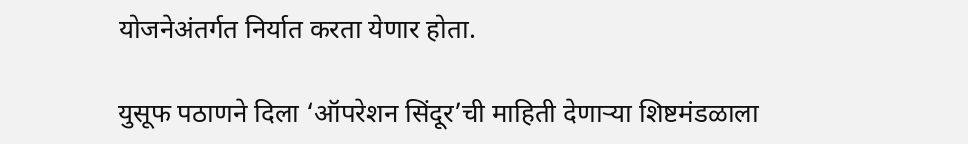योजनेअंतर्गत निर्यात करता येणार होता.

युसूफ पठाणने दिला ‘ऑपरेशन सिंदूर’ची माहिती देणाऱ्या शिष्टमंडळाला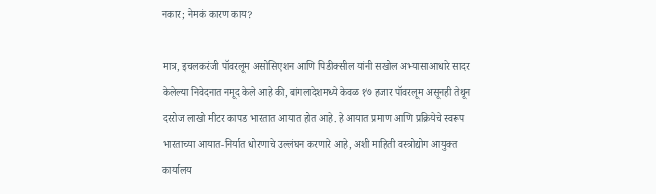नकार; नेमकं कारण काय?

मात्र, इचलकरंजी पॉवरलूम असोसिएशन आणि पिडीक्सील यांनी सखोल अभ्यासाआधारे सादर केलेल्या निवेदनात नमूद केले आहे की, बांगलादेशमध्ये केवळ १७ हजार पॉवरलूम असूनही तेथून दररोज लाखो मीटर कापड भारतात आयात होत आहे. हे आयात प्रमाण आणि प्रक्रियेचे स्वरूप भारताच्या आयात-निर्यात धोरणाचे उल्लंघन करणारे आहे, अशी माहिती वस्त्रोद्योग आयुक्त कार्यालय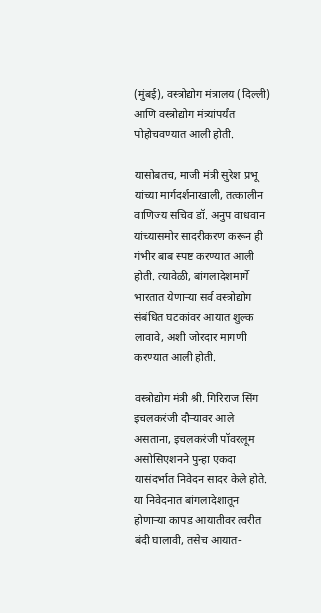(मुंबई), वस्त्रोद्योग मंत्रालय (दिल्ली) आणि वस्त्रोद्योग मंत्र्यांपर्यंत पोहोचवण्यात आली होती.

यासोबतच, माजी मंत्री सुरेश प्रभू यांच्या मार्गदर्शनाखाली, तत्कालीन वाणिज्य सचिव डॉ. अनुप वाधवान यांच्यासमोर सादरीकरण करून ही गंभीर बाब स्पष्ट करण्यात आली होती. त्यावेळी, बांगलादेशमार्गे भारतात येणाऱ्या सर्व वस्त्रोद्योग संबंधित घटकांवर आयात शुल्क लावावे, अशी जोरदार मागणी करण्यात आली होती.

वस्त्रोद्योग मंत्री श्री. गिरिराज सिंग इचलकरंजी दौऱ्यावर आले असताना, इचलकरंजी पॉवरलूम असोसिएशनने पुन्हा एकदा यासंदर्भात निवेदन सादर केले होते. या निवेदनात बांगलादेशातून होणाऱ्या कापड आयातीवर त्वरीत बंदी घालावी, तसेच आयात-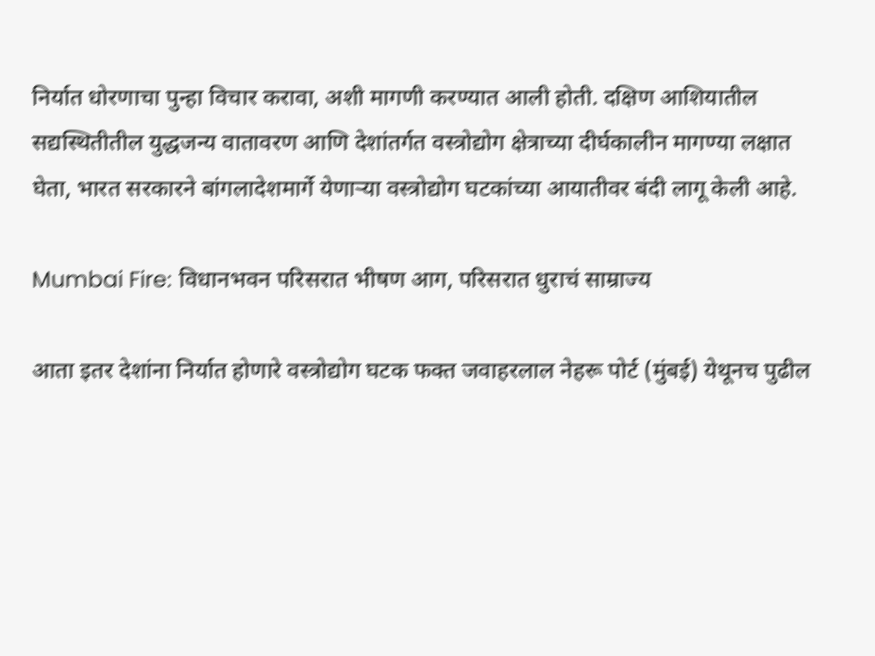निर्यात धोरणाचा पुन्हा विचार करावा, अशी मागणी करण्यात आली होती. दक्षिण आशियातील सद्यस्थितीतील युद्धजन्य वातावरण आणि देशांतर्गत वस्त्रोद्योग क्षेत्राच्या दीर्घकालीन मागण्या लक्षात घेता, भारत सरकारने बांगलादेशमार्गे येणाऱ्या वस्त्रोद्योग घटकांच्या आयातीवर बंदी लागू केली आहे.

Mumbai Fire: विधानभवन परिसरात भीषण आग, परिसरात धुराचं साम्राज्य

आता इतर देशांना निर्यात होणारे वस्त्रोद्योग घटक फक्त जवाहरलाल नेहरू पोर्ट (मुंबई) येथूनच पुढील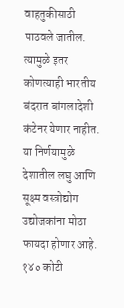वाहतुकीसाठी पाठवले जातील. त्यामुळे इतर कोणत्याही भारतीय बंदरात बांगलादेशी कंटेनर येणार नाहीत. या निर्णयामुळे देशातील लघु आणि सूक्ष्म वस्त्रोद्योग उद्योजकांना मोठा फायदा होणार आहे. १४० कोटी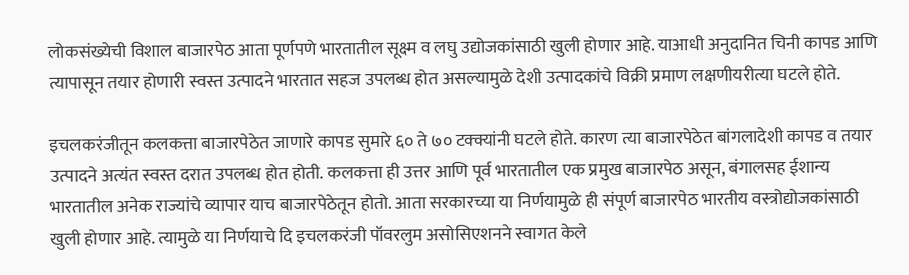लोकसंख्येची विशाल बाजारपेठ आता पूर्णपणे भारतातील सूक्ष्म व लघु उद्योजकांसाठी खुली होणार आहे. याआधी अनुदानित चिनी कापड आणि त्यापासून तयार होणारी स्वस्त उत्पादने भारतात सहज उपलब्ध होत असल्यामुळे देशी उत्पादकांचे विक्री प्रमाण लक्षणीयरीत्या घटले होते.

इचलकरंजीतून कलकत्ता बाजारपेठेत जाणारे कापड सुमारे ६० ते ७० टक्क्यांनी घटले होते. कारण त्या बाजारपेठेत बांगलादेशी कापड व तयार उत्पादने अत्यंत स्वस्त दरात उपलब्ध होत होती. कलकत्ता ही उत्तर आणि पूर्व भारतातील एक प्रमुख बाजारपेठ असून, बंगालसह ईशान्य भारतातील अनेक राज्यांचे व्यापार याच बाजारपेठेतून होतो. आता सरकारच्या या निर्णयामुळे ही संपूर्ण बाजारपेठ भारतीय वस्त्रोद्योजकांसाठी खुली होणार आहे. त्यामुळे या निर्णयाचे दि इचलकरंजी पॉवरलुम असोसिएशनने स्वागत केले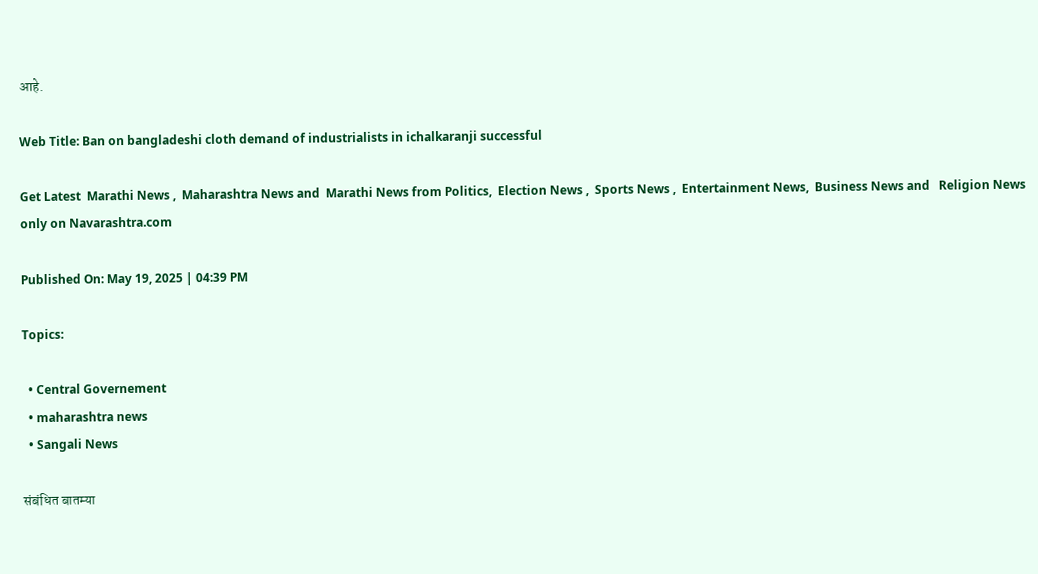आहे.

Web Title: Ban on bangladeshi cloth demand of industrialists in ichalkaranji successful

Get Latest  Marathi News ,  Maharashtra News and  Marathi News from Politics,  Election News ,  Sports News ,  Entertainment News,  Business News and   Religion News  only on Navarashtra.com

Published On: May 19, 2025 | 04:39 PM

Topics:

  • Central Governement
  • maharashtra news
  • Sangali News

संबंधित बातम्या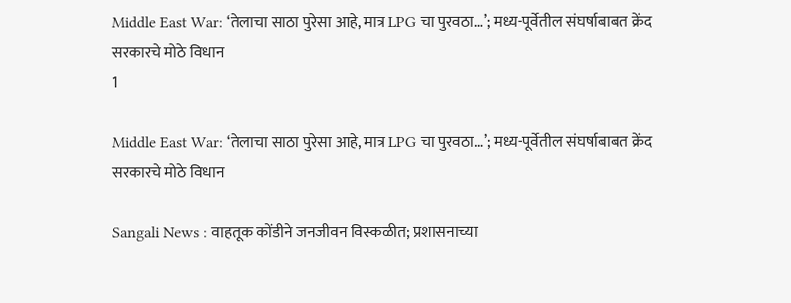Middle East War: ‘तेलाचा साठा पुरेसा आहे, मात्र LPG चा पुरवठा…’; मध्य-पूर्वेतील संघर्षाबाबत क्रेंद सरकारचे मोठे विधान
1

Middle East War: ‘तेलाचा साठा पुरेसा आहे, मात्र LPG चा पुरवठा…’; मध्य-पूर्वेतील संघर्षाबाबत क्रेंद सरकारचे मोठे विधान

Sangali News : वाहतूक कोंडीने जनजीवन विस्कळीत; प्रशासनाच्या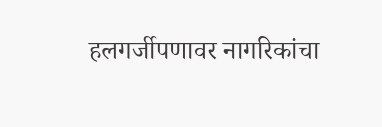हलगर्जीपणावर नागरिकांचा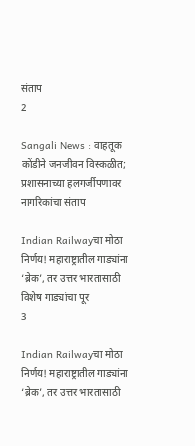संताप
2

Sangali News : वाहतूक कोंडीने जनजीवन विस्कळीत; प्रशासनाच्या हलगर्जीपणावर नागरिकांचा संताप

Indian Railwayचा मोठा निर्णय! महाराष्ट्रातील गाड्यांना ‘ब्रेक’, तर उत्तर भारतासाठी विशेष गाड्यांचा पूर
3

Indian Railwayचा मोठा निर्णय! महाराष्ट्रातील गाड्यांना ‘ब्रेक’, तर उत्तर भारतासाठी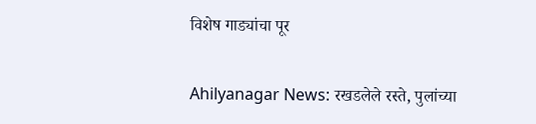विशेष गाड्यांचा पूर

Ahilyanagar News: रखडलेले रस्ते, पुलांच्या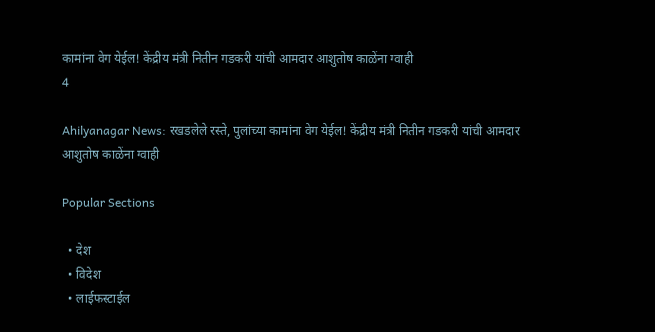कामांना वेग येईल! केंद्रीय मंत्री नितीन गडकरी यांची आमदार आशुतोष काळेंना ग्वाही
4

Ahilyanagar News: रखडलेले रस्ते, पुलांच्या कामांना वेग येईल! केंद्रीय मंत्री नितीन गडकरी यांची आमदार आशुतोष काळेंना ग्वाही

Popular Sections

  • देश
  • विदेश
  • लाईफस्टाईल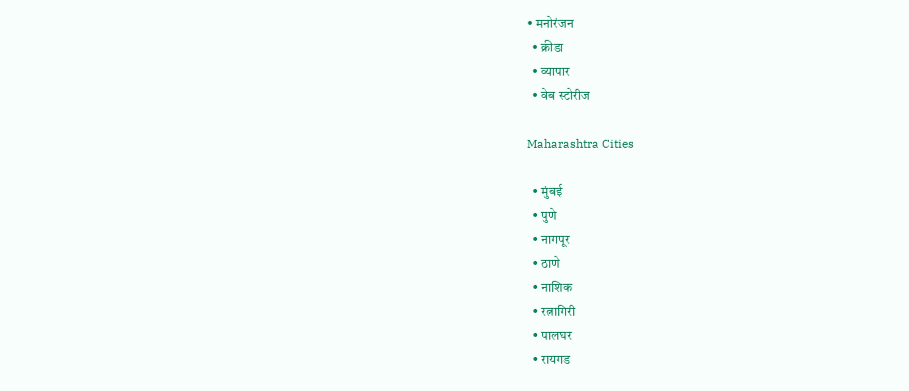• मनोरंजन
  • क्रीडा
  • व्यापार
  • वेब स्टोरीज

Maharashtra Cities

  • मुंबई
  • पुणे
  • नागपूर
  • ठाणे
  • नाशिक
  • रत्नागिरी
  • पालघर
  • रायगड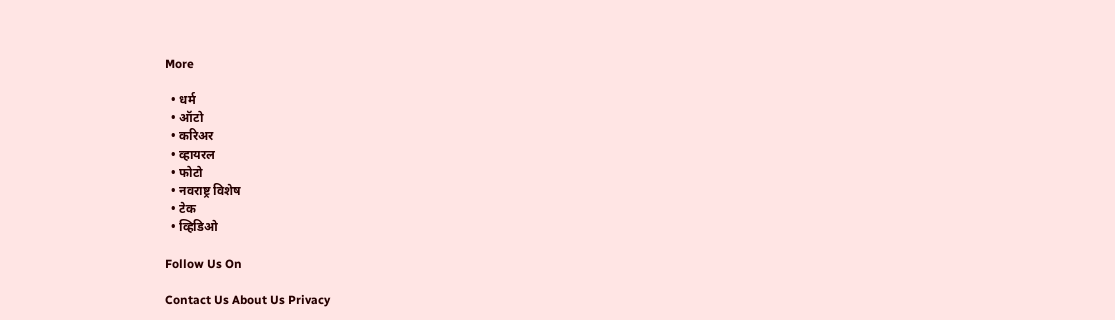More

  • धर्म
  • ऑटो
  • करिअर
  • व्हायरल
  • फोटो
  • नवराष्ट्र विशेष
  • टेक
  • व्हिडिओ

Follow Us On

Contact Us About Us Privacy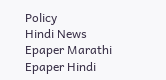Policy
Hindi News Epaper Marathi Epaper Hindi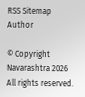RSS Sitemap Author

© Copyright Navarashtra 2026 All rights reserved.